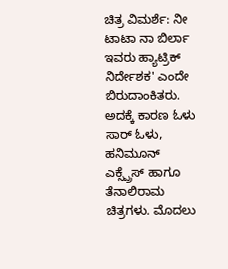ಚಿತ್ರ ವಿಮರ್ಶೆ: ನೀ ಟಾಟಾ ನಾ ಬಿರ್ಲಾ
ಇವರು ಹ್ಯಾಟ್ರಿಕ್ ನಿರ್ದೇಶಕ' ಎಂದೇ ಬಿರುದಾಂಕಿತರು. ಅದಕ್ಕೆ ಕಾರಣ ಓಳು ಸಾರ್ ಓಳು, ಹನಿಮೂನ್ ಎಕ್ಸ್ಪ್ರೆಸ್ ಹಾಗೂ ತೆನಾಲಿರಾಮ ಚಿತ್ರಗಳು. ಮೊದಲು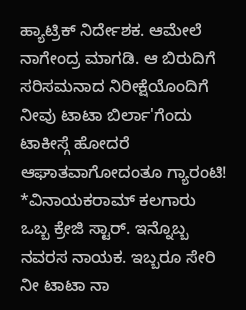ಹ್ಯಾಟ್ರಿಕ್ ನಿರ್ದೇಶಕ. ಆಮೇಲೆ ನಾಗೇಂದ್ರ ಮಾಗಡಿ. ಆ ಬಿರುದಿಗೆ ಸರಿಸಮನಾದ ನಿರೀಕ್ಷೆಯೊಂದಿಗೆ ನೀವು ಟಾಟಾ ಬಿರ್ಲಾ'ಗೆಂದು ಟಾಕೀಸ್ಗೆ ಹೋದರೆ ಆಘಾತವಾಗೋದಂತೂ ಗ್ಯಾರಂಟಿ!
*ವಿನಾಯಕರಾಮ್ ಕಲಗಾರು
ಒಬ್ಬ ಕ್ರೇಜಿ ಸ್ಟಾರ್. ಇನ್ನೊಬ್ಬ ನವರಸ ನಾಯಕ. ಇಬ್ಬರೂ ಸೇರಿ ನೀ ಟಾಟಾ ನಾ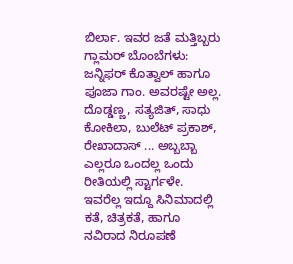ಬಿರ್ಲಾ. ಇವರ ಜತೆ ಮತ್ತಿಬ್ಬರು ಗ್ಲಾಮರ್ ಬೊಂಬೆಗಳು: ಜನ್ನಿಫರ್ ಕೊತ್ವಾಲ್ ಹಾಗೂ ಪೂಜಾ ಗಾಂ. ಅವರಷ್ಟೇ ಅಲ್ಲ. ದೊಡ್ಡಣ್ಣ, ಸತ್ಯಜಿತ್, ಸಾಧು ಕೋಕಿಲಾ, ಬುಲೆಟ್ ಪ್ರಕಾಶ್, ರೇಖಾದಾಸ್ ... ಅಬ್ಬಬ್ಬಾ ಎಲ್ಲರೂ ಒಂದಲ್ಲ ಒಂದು ರೀತಿಯಲ್ಲಿ ಸ್ಟಾರ್ಗಳೇ. ಇವರೆಲ್ಲ ಇದ್ದೂ ಸಿನಿಮಾದಲ್ಲಿ ಕತೆ, ಚಿತ್ರಕತೆ, ಹಾಗೂ ನವಿರಾದ ನಿರೂಪಣೆ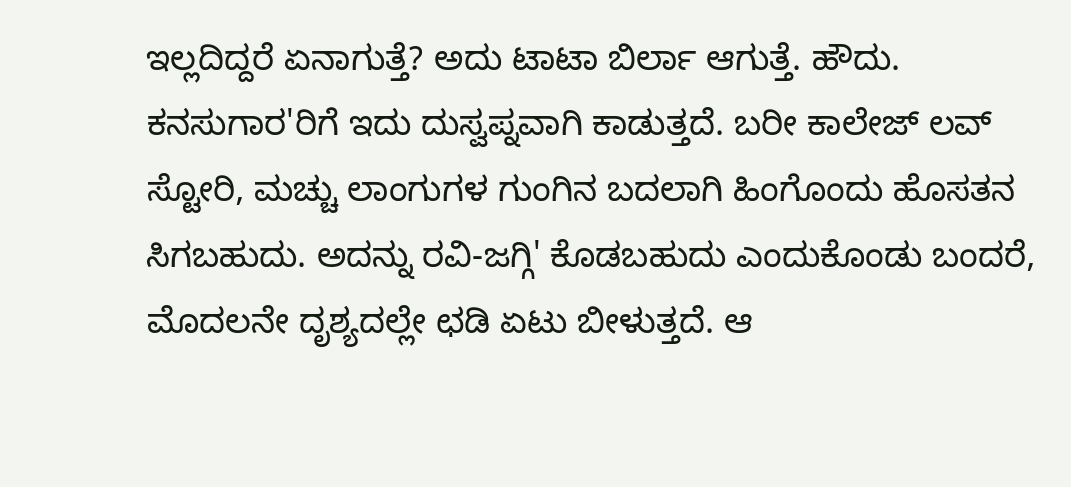ಇಲ್ಲದಿದ್ದರೆ ಏನಾಗುತ್ತೆ? ಅದು ಟಾಟಾ ಬಿರ್ಲಾ ಆಗುತ್ತೆ. ಹೌದು.
ಕನಸುಗಾರ'ರಿಗೆ ಇದು ದುಸ್ವಪ್ನವಾಗಿ ಕಾಡುತ್ತದೆ. ಬರೀ ಕಾಲೇಜ್ ಲವ್ ಸ್ಟೋರಿ, ಮಚ್ಚು ಲಾಂಗುಗಳ ಗುಂಗಿನ ಬದಲಾಗಿ ಹಿಂಗೊಂದು ಹೊಸತನ ಸಿಗಬಹುದು. ಅದನ್ನು ರವಿ-ಜಗ್ಗಿ' ಕೊಡಬಹುದು ಎಂದುಕೊಂಡು ಬಂದರೆ, ಮೊದಲನೇ ದೃಶ್ಯದಲ್ಲೇ ಛಡಿ ಏಟು ಬೀಳುತ್ತದೆ. ಆ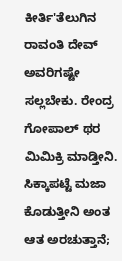ಕೀರ್ತಿ'ತೆಲುಗಿನ ರಾವಂತಿ ದೇವ್ ಅವರಿಗಷ್ಟೇ ಸಲ್ಲಬೇಕು. ರೇಂದ್ರ ಗೋಪಾಲ್ ಥರ ಮಿಮಿಕ್ರಿ ಮಾಡ್ತೀನಿ. ಸಿಕ್ಕಾಪಟ್ಟೆ ಮಜಾ ಕೊಡುತ್ತೀನಿ ಅಂತ ಆತ ಅರಚುತ್ತಾನೆ;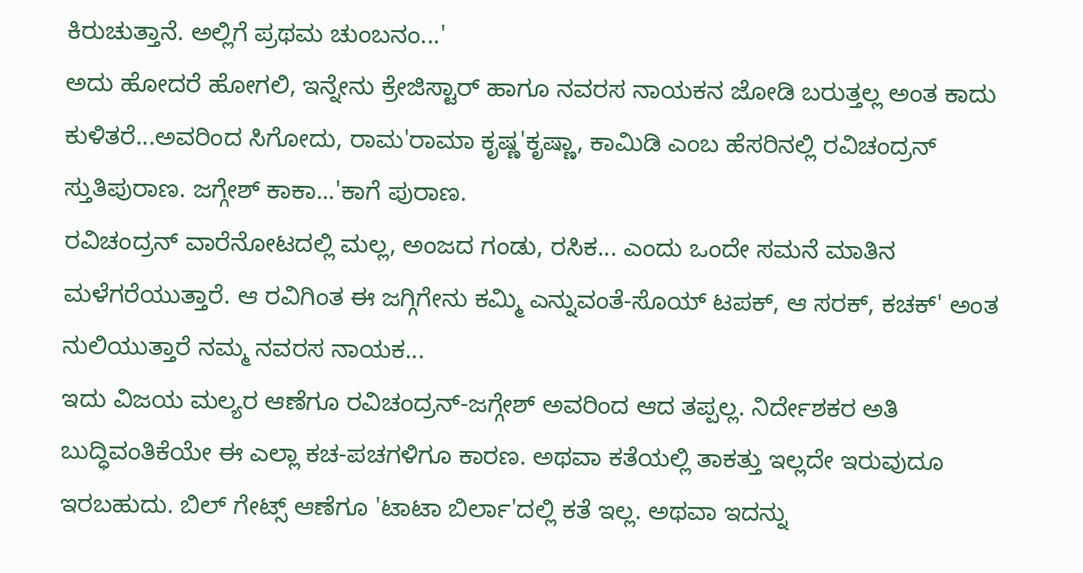ಕಿರುಚುತ್ತಾನೆ. ಅಲ್ಲಿಗೆ ಪ್ರಥಮ ಚುಂಬನಂ...'
ಅದು ಹೋದರೆ ಹೋಗಲಿ, ಇನ್ನೇನು ಕ್ರೇಜಿಸ್ಟಾರ್ ಹಾಗೂ ನವರಸ ನಾಯಕನ ಜೋಡಿ ಬರುತ್ತಲ್ಲ ಅಂತ ಕಾದು ಕುಳಿತರೆ...ಅವರಿಂದ ಸಿಗೋದು, ರಾಮ'ರಾಮಾ ಕೃಷ್ಣ'ಕೃಷ್ಣಾ, ಕಾಮಿಡಿ ಎಂಬ ಹೆಸರಿನಲ್ಲಿ ರವಿಚಂದ್ರನ್ ಸ್ತುತಿಪುರಾಣ. ಜಗ್ಗೇಶ್ ಕಾಕಾ...'ಕಾಗೆ ಪುರಾಣ.
ರವಿಚಂದ್ರನ್ ವಾರೆನೋಟದಲ್ಲಿ ಮಲ್ಲ, ಅಂಜದ ಗಂಡು, ರಸಿಕ... ಎಂದು ಒಂದೇ ಸಮನೆ ಮಾತಿನ ಮಳೆಗರೆಯುತ್ತಾರೆ. ಆ ರವಿಗಿಂತ ಈ ಜಗ್ಗಿಗೇನು ಕಮ್ಮಿ ಎನ್ನುವಂತೆ-ಸೊಯ್ ಟಪಕ್, ಆ ಸರಕ್, ಕಚಕ್' ಅಂತ ನುಲಿಯುತ್ತಾರೆ ನಮ್ಮ ನವರಸ ನಾಯಕ...
ಇದು ವಿಜಯ ಮಲ್ಯರ ಆಣೆಗೂ ರವಿಚಂದ್ರನ್-ಜಗ್ಗೇಶ್ ಅವರಿಂದ ಆದ ತಪ್ಪಲ್ಲ. ನಿರ್ದೇಶಕರ ಅತಿ ಬುದ್ಧಿವಂತಿಕೆಯೇ ಈ ಎಲ್ಲಾ ಕಚ-ಪಚಗಳಿಗೂ ಕಾರಣ. ಅಥವಾ ಕತೆಯಲ್ಲಿ ತಾಕತ್ತು ಇಲ್ಲದೇ ಇರುವುದೂ ಇರಬಹುದು. ಬಿಲ್ ಗೇಟ್ಸ್ ಆಣೆಗೂ 'ಟಾಟಾ ಬಿರ್ಲಾ'ದಲ್ಲಿ ಕತೆ ಇಲ್ಲ. ಅಥವಾ ಇದನ್ನು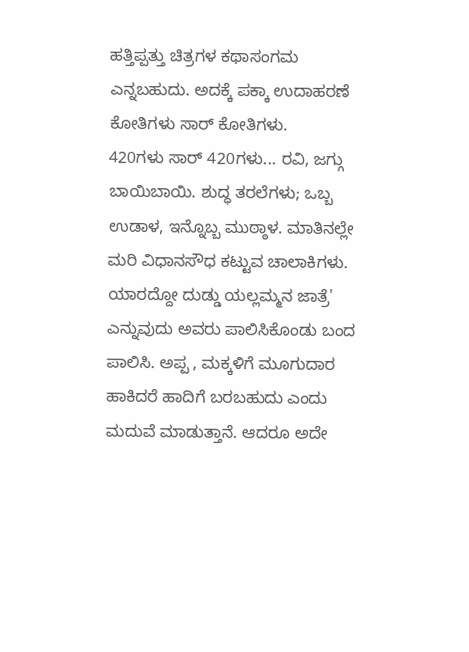ಹತ್ತಿಪ್ಪತ್ತು ಚಿತ್ರಗಳ ಕಥಾಸಂಗಮ ಎನ್ನಬಹುದು. ಅದಕ್ಕೆ ಪಕ್ಕಾ ಉದಾಹರಣೆ ಕೋತಿಗಳು ಸಾರ್ ಕೋತಿಗಳು.
420ಗಳು ಸಾರ್ 420ಗಳು... ರವಿ, ಜಗ್ಗು ಬಾಯಿಬಾಯಿ. ಶುದ್ಧ ತರಲೆಗಳು; ಒಬ್ಬ ಉಡಾಳ, ಇನ್ನೊಬ್ಬ ಮುಠ್ಠಾಳ. ಮಾತಿನಲ್ಲೇ ಮರಿ ವಿಧಾನಸೌಧ ಕಟ್ಟುವ ಚಾಲಾಕಿಗಳು. ಯಾರದ್ದೋ ದುಡ್ಡು ಯಲ್ಲಮ್ಮನ ಜಾತ್ರೆ' ಎನ್ನುವುದು ಅವರು ಪಾಲಿಸಿಕೊಂಡು ಬಂದ ಪಾಲಿಸಿ. ಅಪ್ಪ , ಮಕ್ಕಳಿಗೆ ಮೂಗುದಾರ ಹಾಕಿದರೆ ಹಾದಿಗೆ ಬರಬಹುದು ಎಂದು ಮದುವೆ ಮಾಡುತ್ತಾನೆ. ಆದರೂ ಅದೇ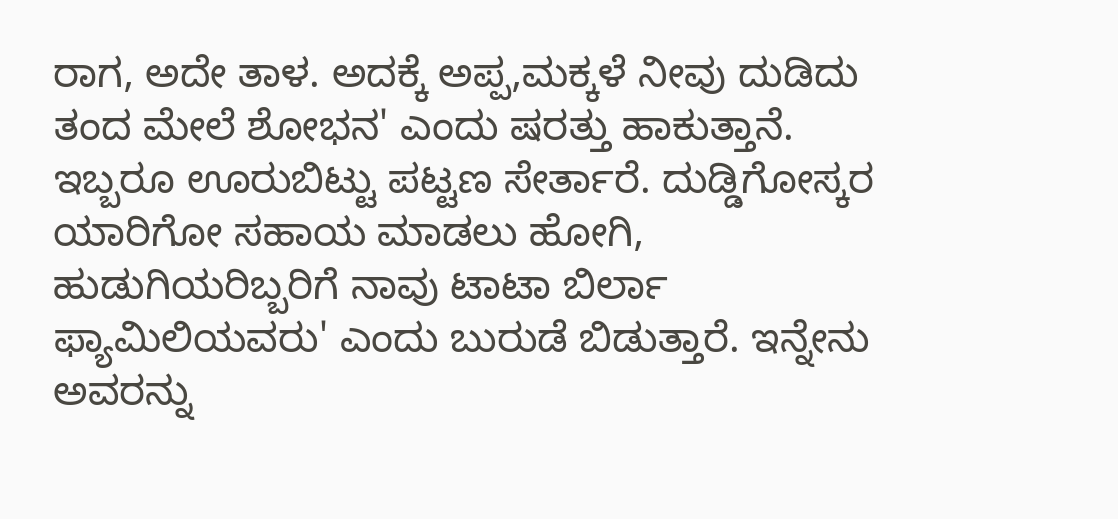ರಾಗ, ಅದೇ ತಾಳ. ಅದಕ್ಕೆ ಅಪ್ಪ,ಮಕ್ಕಳೆ ನೀವು ದುಡಿದು ತಂದ ಮೇಲೆ ಶೋಭನ' ಎಂದು ಷರತ್ತು ಹಾಕುತ್ತಾನೆ. ಇಬ್ಬರೂ ಊರುಬಿಟ್ಟು ಪಟ್ಟಣ ಸೇರ್ತಾರೆ. ದುಡ್ಡಿಗೋಸ್ಕರ ಯಾರಿಗೋ ಸಹಾಯ ಮಾಡಲು ಹೋಗಿ, ಹುಡುಗಿಯರಿಬ್ಬರಿಗೆ ನಾವು ಟಾಟಾ ಬಿರ್ಲಾ ಫ್ಯಾಮಿಲಿಯವರು' ಎಂದು ಬುರುಡೆ ಬಿಡುತ್ತಾರೆ. ಇನ್ನೇನು ಅವರನ್ನು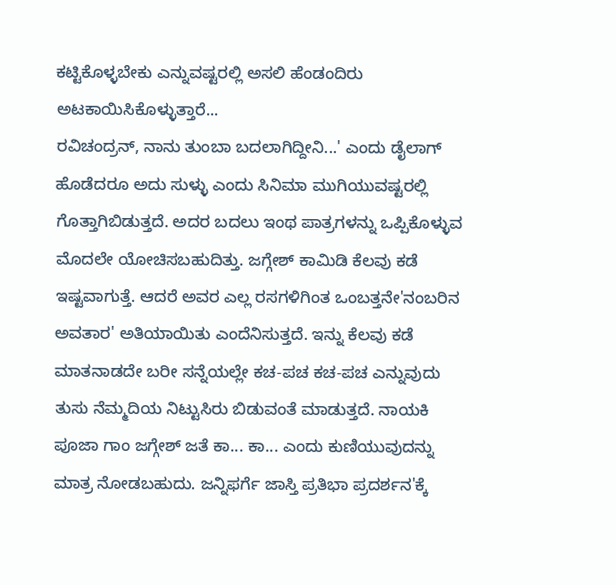ಕಟ್ಟಿಕೊಳ್ಳಬೇಕು ಎನ್ನುವಷ್ಟರಲ್ಲಿ ಅಸಲಿ ಹೆಂಡಂದಿರು ಅಟಕಾಯಿಸಿಕೊಳ್ಳುತ್ತಾರೆ...
ರವಿಚಂದ್ರನ್, ನಾನು ತುಂಬಾ ಬದಲಾಗಿದ್ದೀನಿ...' ಎಂದು ಡೈಲಾಗ್ ಹೊಡೆದರೂ ಅದು ಸುಳ್ಳು ಎಂದು ಸಿನಿಮಾ ಮುಗಿಯುವಷ್ಟರಲ್ಲಿ ಗೊತ್ತಾಗಿಬಿಡುತ್ತದೆ. ಅದರ ಬದಲು ಇಂಥ ಪಾತ್ರಗಳನ್ನು ಒಪ್ಪಿಕೊಳ್ಳುವ ಮೊದಲೇ ಯೋಚಿಸಬಹುದಿತ್ತು. ಜಗ್ಗೇಶ್ ಕಾಮಿಡಿ ಕೆಲವು ಕಡೆ ಇಷ್ಟವಾಗುತ್ತೆ. ಆದರೆ ಅವರ ಎಲ್ಲ ರಸಗಳಿಗಿಂತ ಒಂಬತ್ತನೇ'ನಂಬರಿನ ಅವತಾರ' ಅತಿಯಾಯಿತು ಎಂದೆನಿಸುತ್ತದೆ. ಇನ್ನು ಕೆಲವು ಕಡೆ ಮಾತನಾಡದೇ ಬರೀ ಸನ್ನೆಯಲ್ಲೇ ಕಚ-ಪಚ ಕಚ-ಪಚ ಎನ್ನುವುದು ತುಸು ನೆಮ್ಮದಿಯ ನಿಟ್ಟುಸಿರು ಬಿಡುವಂತೆ ಮಾಡುತ್ತದೆ. ನಾಯಕಿ ಪೂಜಾ ಗಾಂ ಜಗ್ಗೇಶ್ ಜತೆ ಕಾ... ಕಾ... ಎಂದು ಕುಣಿಯುವುದನ್ನು ಮಾತ್ರ ನೋಡಬಹುದು. ಜನ್ನಿಫರ್ಗೆ ಜಾಸ್ತಿ ಪ್ರತಿಭಾ ಪ್ರದರ್ಶನ'ಕ್ಕೆ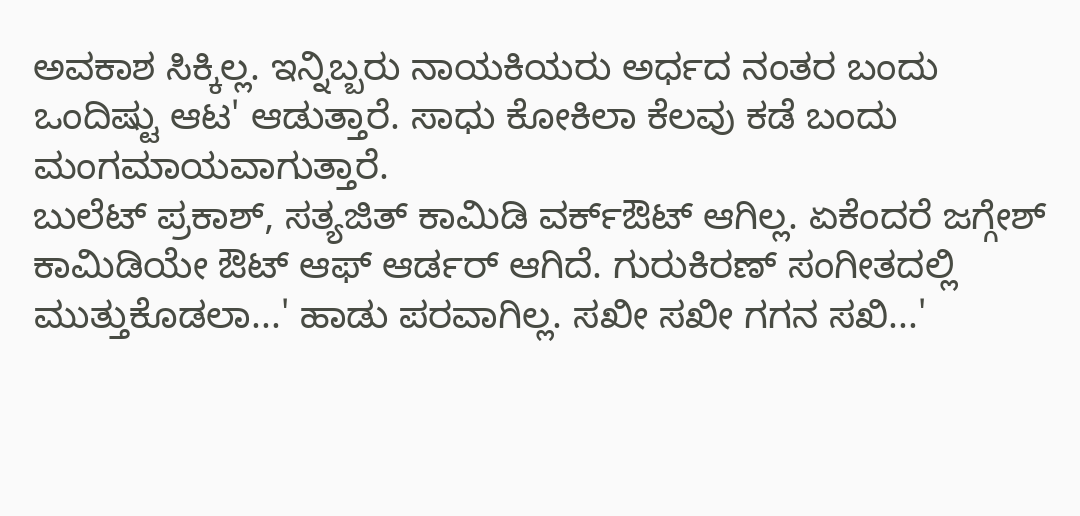ಅವಕಾಶ ಸಿಕ್ಕಿಲ್ಲ. ಇನ್ನಿಬ್ಬರು ನಾಯಕಿಯರು ಅರ್ಧದ ನಂತರ ಬಂದು ಒಂದಿಷ್ಟು ಆಟ' ಆಡುತ್ತಾರೆ. ಸಾಧು ಕೋಕಿಲಾ ಕೆಲವು ಕಡೆ ಬಂದು ಮಂಗಮಾಯವಾಗುತ್ತಾರೆ.
ಬುಲೆಟ್ ಪ್ರಕಾಶ್, ಸತ್ಯಜಿತ್ ಕಾಮಿಡಿ ವರ್ಕ್ಔಟ್ ಆಗಿಲ್ಲ. ಏಕೆಂದರೆ ಜಗ್ಗೇಶ್ ಕಾಮಿಡಿಯೇ ಔಟ್ ಆಫ್ ಆರ್ಡರ್ ಆಗಿದೆ. ಗುರುಕಿರಣ್ ಸಂಗೀತದಲ್ಲಿ ಮುತ್ತುಕೊಡಲಾ...' ಹಾಡು ಪರವಾಗಿಲ್ಲ. ಸಖೀ ಸಖೀ ಗಗನ ಸಖಿ...'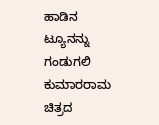ಹಾಡಿನ ಟ್ಯೂನನ್ನು ಗಂಡುಗಲಿ ಕುಮಾರರಾಮ ಚಿತ್ರದ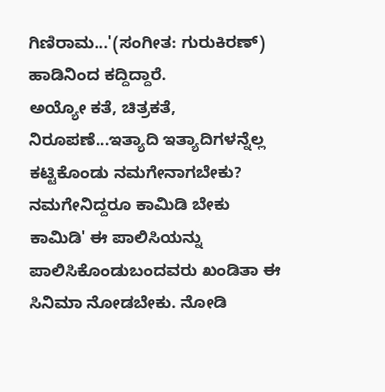ಗಿಣಿರಾಮ...'(ಸಂಗೀತ: ಗುರುಕಿರಣ್) ಹಾಡಿನಿಂದ ಕದ್ದಿದ್ದಾರೆ.
ಅಯ್ಯೋ ಕತೆ, ಚಿತ್ರಕತೆ, ನಿರೂಪಣೆ...ಇತ್ಯಾದಿ ಇತ್ಯಾದಿಗಳನ್ನೆಲ್ಲ ಕಟ್ಟಿಕೊಂಡು ನಮಗೇನಾಗಬೇಕು? ನಮಗೇನಿದ್ದರೂ ಕಾಮಿಡಿ ಬೇಕು ಕಾಮಿಡಿ' ಈ ಪಾಲಿಸಿಯನ್ನು ಪಾಲಿಸಿಕೊಂಡುಬಂದವರು ಖಂಡಿತಾ ಈ ಸಿನಿಮಾ ನೋಡಬೇಕು. ನೋಡಿ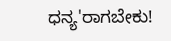ಧನ್ಯ'ರಾಗಬೇಕು!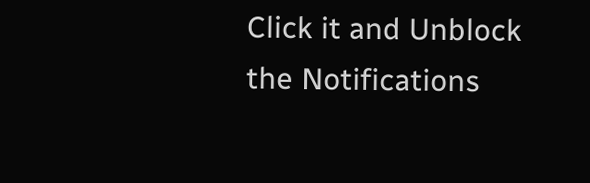Click it and Unblock the Notifications